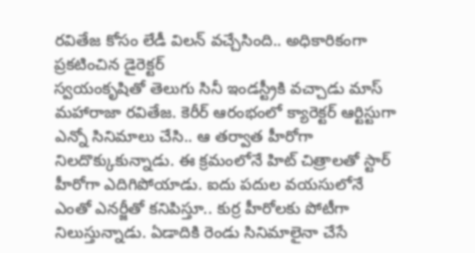రవితేజ కోసం లేడీ విలన్ వచ్చేసింది.. అధికారికంగా ప్రకటించిన డైరెక్టర్
స్వయంకృషితో తెలుగు సినీ ఇండస్ట్రీకి వచ్చాడు మాస్ మహారాజా రవితేజ. కెరీర్ ఆరంభంలో క్యారెక్టర్ ఆర్టిస్టుగా ఎన్నో సినిమాలు చేసి.. ఆ తర్వాత హీరోగా నిలదొక్కుకున్నాడు. ఈ క్రమంలోనే హిట్ చిత్రాలతో స్టార్ హీరోగా ఎదిగిపోయాడు. ఐదు పదుల వయసులోనే ఎంతో ఎనర్జీతో కనిపిస్తూ.. కుర్ర హీరోలకు పోటీగా నిలుస్తున్నాడు. ఏడాదికి రెండు సినిమాలైనా చేసే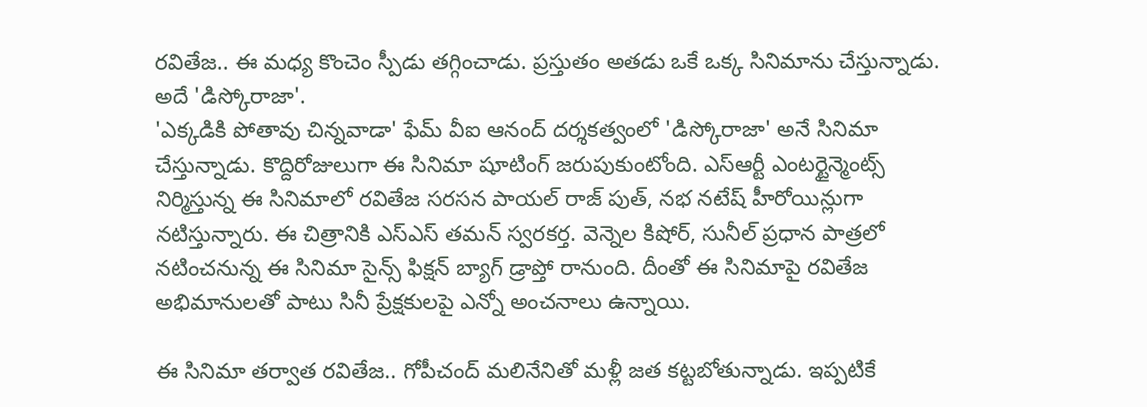రవితేజ.. ఈ మధ్య కొంచెం స్పీడు తగ్గించాడు. ప్రస్తుతం అతడు ఒకే ఒక్క సినిమాను చేస్తున్నాడు. అదే 'డిస్కోరాజా'.
'ఎక్కడికి పోతావు చిన్నవాడా' ఫేమ్ వీఐ ఆనంద్ దర్శకత్వంలో 'డిస్కోరాజా' అనే సినిమా చేస్తున్నాడు. కొద్దిరోజులుగా ఈ సినిమా షూటింగ్ జరుపుకుంటోంది. ఎస్ఆర్టీ ఎంటర్టైన్మెంట్స్ నిర్మిస్తున్న ఈ సినిమాలో రవితేజ సరసన పాయల్ రాజ్ పుత్, నభ నటేష్ హీరోయిన్లుగా నటిస్తున్నారు. ఈ చిత్రానికి ఎస్ఎస్ తమన్ స్వరకర్త. వెన్నెల కిషోర్, సునీల్ ప్రధాన పాత్రలో నటించనున్న ఈ సినిమా సైన్స్ ఫిక్షన్ బ్యాగ్ డ్రాప్తో రానుంది. దీంతో ఈ సినిమాపై రవితేజ అభిమానులతో పాటు సినీ ప్రేక్షకులపై ఎన్నో అంచనాలు ఉన్నాయి.

ఈ సినిమా తర్వాత రవితేజ.. గోపీచంద్ మలినేనితో మళ్లీ జత కట్టబోతున్నాడు. ఇప్పటికే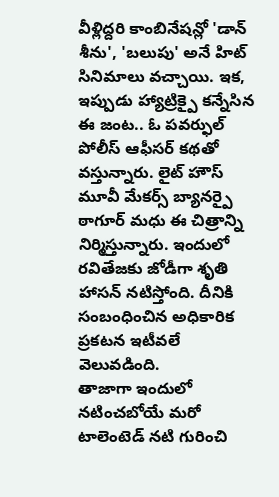వీళ్లిద్దరి కాంబినేషన్లో 'డాన్ శీను', 'బలుపు' అనే హిట్ సినిమాలు వచ్చాయి. ఇక, ఇప్పుడు హ్యాట్రిక్పై కన్నేసిన ఈ జంట.. ఓ పవర్ఫుల్ పోలీస్ ఆఫీసర్ కథతో వస్తున్నారు. లైట్ హౌస్ మూవీ మేకర్స్ బ్యానర్పై ఠాగూర్ మధు ఈ చిత్రాన్ని నిర్మిస్తున్నారు. ఇందులో రవితేజకు జోడీగా శృతి హాసన్ నటిస్తోంది. దీనికి సంబంధించిన అధికారిక ప్రకటన ఇటీవలే వెలువడింది.
తాజాగా ఇందులో నటించబోయే మరో టాలెంటెడ్ నటి గురించి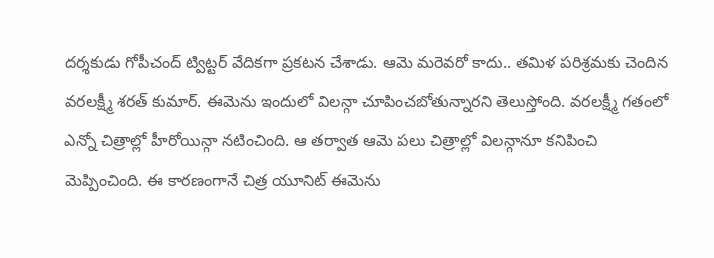దర్శకుడు గోపీచంద్ ట్విట్టర్ వేదికగా ప్రకటన చేశాడు. ఆమె మరెవరో కాదు.. తమిళ పరిశ్రమకు చెందిన వరలక్ష్మీ శరత్ కుమార్. ఈమెను ఇందులో విలన్గా చూపించబోతున్నారని తెలుస్తోంది. వరలక్ష్మీ గతంలో ఎన్నో చిత్రాల్లో హీరోయిన్గా నటించింది. ఆ తర్వాత ఆమె పలు చిత్రాల్లో విలన్గానూ కనిపించి మెప్పించింది. ఈ కారణంగానే చిత్ర యూనిట్ ఈమెను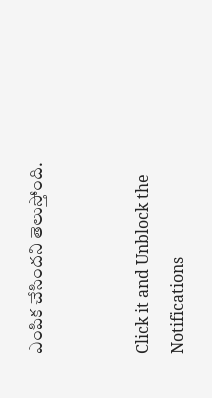ఎంపిక చేసిందని తెలుస్తోంది.


Click it and Unblock the Notifications